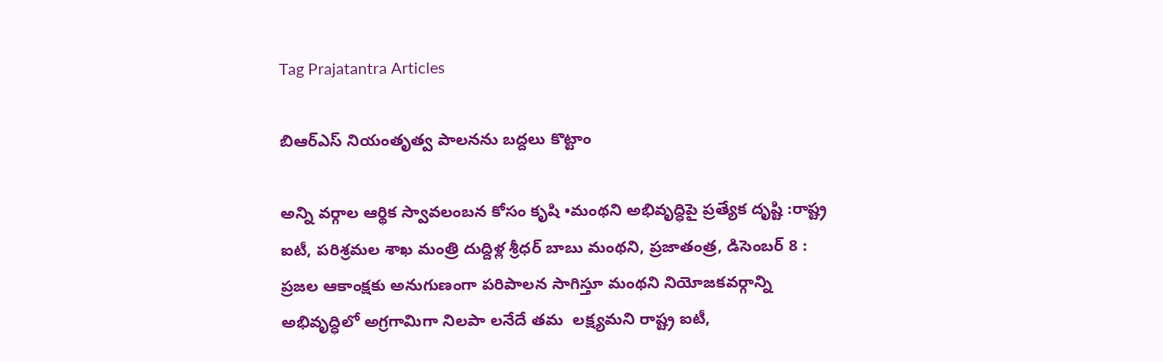Tag Prajatantra Articles

బిఆర్‌ఎస్‌ ‌నియంతృత్వ పాలనను బద్దలు కొట్టాం

అన్ని వర్గాల ఆర్థిక స్వావలంబన కోసం కృషి •మంథని అభివృద్ధిపై ప్రత్యేక దృష్టి :రాష్ట్ర ఐటీ, పరిశ్రమల శాఖ మంత్రి దుద్దిళ్ల శ్రీధర్‌ ‌బాబు మంథని, ప్రజాతంత్ర, డిసెంబర్‌ 8 : ప్రజల ఆకాంక్షకు అనుగుణంగా పరిపాలన సాగిస్తూ మంథని నియోజకవర్గాన్ని అభివృద్ధిలో అగ్రగామిగా నిలపా లనేదే తమ  లక్ష్యమని రాష్ట్ర ఐటీ,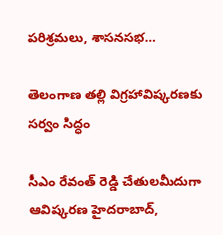పరిశ్రమలు, శాసనసభ…

తెలంగాణ తల్లి విగ్రహావిష్కరణకు స‌ర్వం సిద్ధం

సీఎం రేవంత్ రెడ్డి చేతులమీదుగా ఆవిష్కరణ హైదరాబాద్,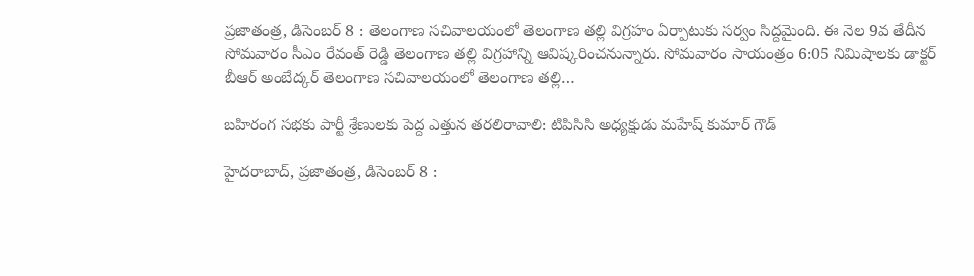ప్రజాతంత్ర, డిసెంబర్ 8 : తెలంగాణ సచివాలయంలో తెలంగాణ తల్లి విగ్రహం ఏర్పాటుకు సర్వం సిద్దమైంది. ఈ నెల 9వ తేదీన సోమ‌వారం సీఎం రేవంత్ రెడ్డి తెలంగాణ తల్లి విగ్రహాన్ని ఆవిష్కరించనున్నారు. సోమ‌వారం సాయంత్రం 6:05 నిమిషాలకు డాక్టర్ బీఆర్ అంబేద్కర్ తెలంగాణ సచివాలయంలో తెలంగాణ తల్లి…

బహిరంగ సభకు పార్టీ శ్రేణులకు పెద్ద ఎత్తున తరలిరావాలి: టిపిసిసి అధ్యక్షుడు మహేష్ కుమార్ గౌడ్

హైదరాబాద్, ప్రజాతంత్ర, డిసెంబర్ 8 :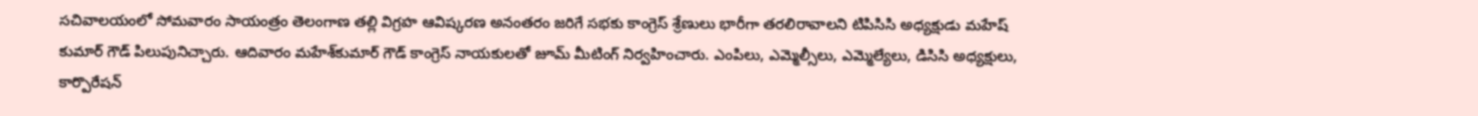సచివాలయంలో సోమవారం సాయంత్రం తెలంగాణ తల్లి విగ్రహ ఆవిష్కరణ అనంతరం జరిగే సభకు కాంగ్రెస్ శ్రేణులు భారీగా తరలిరావాలని టిపిసిసి అధ్యక్షుడు మహేష్ కుమార్ గౌడ్ పిలుపునిచ్చారు. ఆదివారం మహేశ్‌కుమార్ గౌడ్ కాంగ్రెస్ నాయకులతో జూమ్ మీటింగ్ నిర్వహించారు. ఎంపిలు, ఎమ్మెల్సీలు, ఎమ్మెల్యేలు, డిసిసి అధ్యక్షులు, కార్పొరేషన్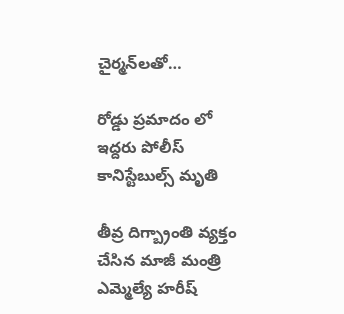చైర్మన్‌లతో…

రోడ్డు ప్రమాదం లో ఇద్దరు పోలీస్ కానిస్టేబుల్స్ మృతి

తీవ్ర దిగ్బ్రాంతి వ్యక్తం చేసిన మాజీ మంత్రి ఎమ్మెల్యే హరీష్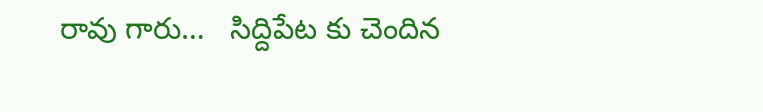రావు గారు…   సిద్దిపేట కు చెందిన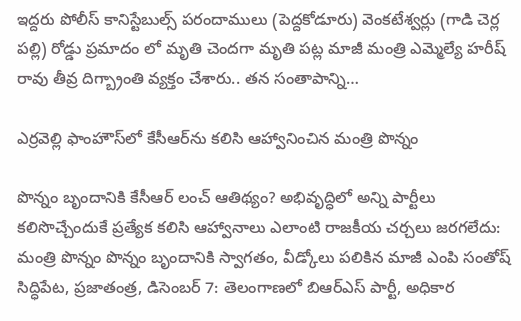ఇద్దరు పోలీస్ కానిస్టేబుల్స్ పరందాములు (పెద్దకోడూరు) వెంకటేశ్వర్లు (గాడి చెర్ల పల్లి) రోడ్డు ప్రమాదం లో మృతి చెందగా మృతి పట్ల మాజీ మంత్రి ఎమ్మెల్యే హరీష్ రావు తీవ్ర దిగ్బ్రాంతి వ్యక్తం చేశారు.. తన సంతాపాన్ని…

ఎర్రవెల్లి ఫాంహౌస్‌లో కేసీఆర్‌ను కలిసి ఆహ్వానించిన మంత్రి పొన్నం

పొన్నం బృందానికి కేసీఆర్‌ లంచ్‌ ఆతిథ్యం? అభివృద్ధిలో అన్ని పార్టీలు కలిసొచ్చేందుకే ప్రత్యేక కలిసి ఆహ్వానాలు ఎలాంటి రాజకీయ చర్చలు జరగలేదు: మంత్రి పొన్నం పొన్నం బృందానికి స్వాగతం, వీడ్కోలు పలికిన మాజీ ఎంపి సంతోష్‌ సిద్ధిపేట, ప్రజాతంత్ర, డిసెంబర్‌ 7: తెలంగాణలో బిఆర్‌ఎస్‌ పార్టీ, అధికార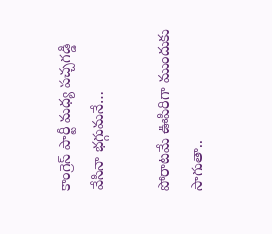కాంగ్రెస్‌ పార్టీ మధ్య పచ్చగడ్డి వేసినా భగ్గుమనే…

పోరాటమే ఊపిరిగా ముందుకు సాగుతా..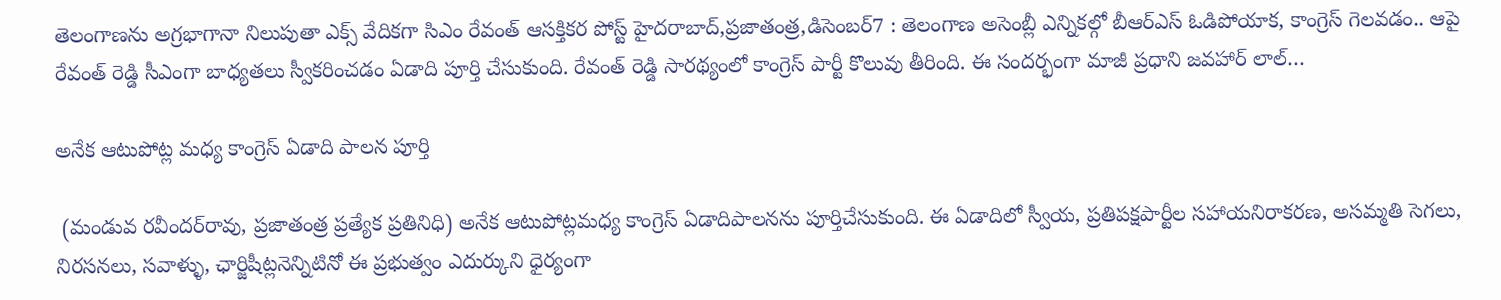తెలంగాణను అగ్రభాగానా నిలుపుతా ఎక్స్‌ వేదికగా సిఎం రేవంత్‌ ఆసక్తికర పోస్ట్‌ హైదరాబాద్‌,ప్రజాతంత్ర,డిసెంబర్‌7 : తెలంగాణ అసెంబ్లీ ఎన్నికల్గో బీఆర్‌ఎస్‌ ఓడిపోయాక, కాంగ్రెస్‌ గెలవడం.. ఆపై రేవంత్‌ రెడ్డి సీఎంగా బాధ్యతలు స్వీకరించడం ఏడాది పూర్తి చేసుకుంది. రేవంత్‌ రెడ్డి సారథ్యంలో కాంగ్రెస్‌ పార్టీ కొలువు తీరింది. ఈ సందర్భంగా మాజీ ప్రధాని జవహార్‌ లాల్‌…

అనేక ఆటుపోట్ల మధ్య కాంగ్రెస్‌ ఏడాది పాలన పూర్తి

 (మండువ రవీందర్‌రావు, ప్రజాతంత్ర ప్రత్యేక ప్రతినిధి) అనేక ఆటుపోట్లమధ్య కాంగ్రెస్‌ ఏడాదిపాలనను పూర్తిచేసుకుంది. ఈ ఏడాదిలో స్వీయ, ప్రతిపక్షపార్టీల సహాయనిరాకరణ, అసమ్మతి సెగలు, నిరసనలు, సవాళ్ళు, ఛార్జిషీట్లనెన్నిటినో ఈ ప్రభుత్వం ఎదుర్కుని ధైర్యంగా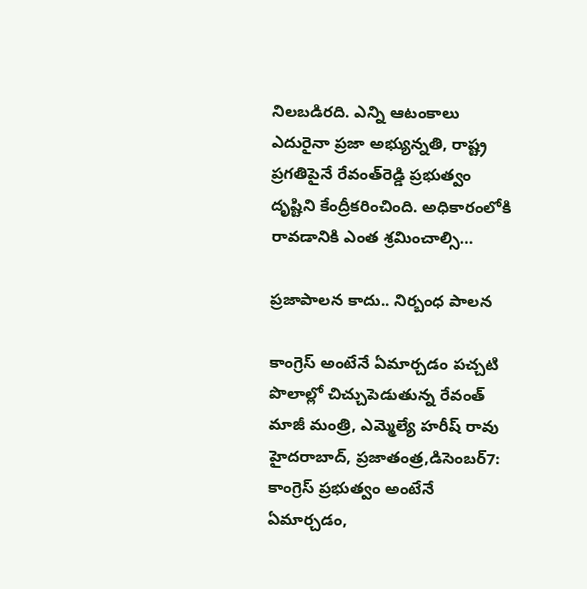నిలబడిరది. ఎన్ని ఆటంకాలు ఎదురైనా ప్రజా అభ్యున్నతి, రాష్ట్ర ప్రగతిపైనే రేవంత్‌రెడ్డి ప్రభుత్వం దృష్టిని కేంద్రీకరించింది. అధికారంలోకి రావడానికి ఎంత శ్రమించాల్సి…

ప్రజాపాలన కాదు.. నిర్బంధ పాలన

కాంగ్రెస్‌ అంటేనే ఏమార్చడం పచ్చటి పొలాల్లో చిచ్చుపెడుతున్న రేవంత్‌  మాజీ మంత్రి, ఎమ్మెల్యే హరీష్‌ రావు హైదరాబాద్‌, ప్రజాతంత్ర,డిసెంబర్‌7: కాంగ్రెస్‌ ప్రభుత్వం అంటేనే ఏమార్చడం,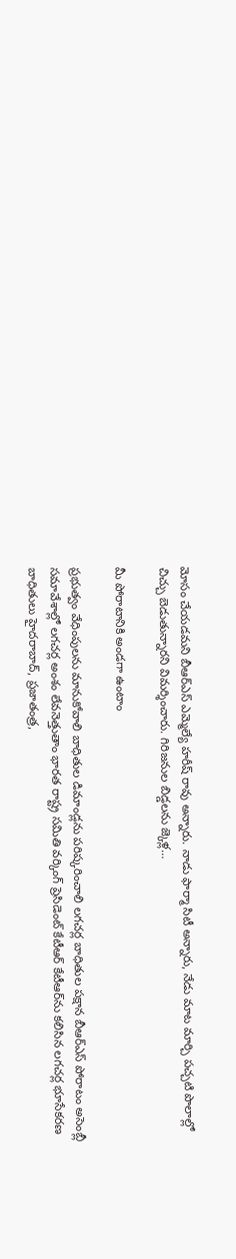మోసం చేయడమని బీఆర్‌ఎస్‌ ఎమ్మెల్యే హరీష్‌ రావు అన్నారు. నాడు ఫార్మా సిటీ అన్నారు, నేడు మాట మార్చి పచ్చటి పొలాల్లో చిచ్చు బెడుతున్నారని విమర్శించారు. గిరిజనుల బిడ్డలను జ్కెళ్ల…

మీ పోరాటానికి అండగా ఉంటాం

ప్రభుత్వం వేధింపులను మానుకోవాలి బాధితుల డిమాండ్లను పరిష్కరించాలి లగచర్ల బాధితుల పక్షాన బీఆర్‌ఎస్‌ పోరాటం అసెంబ్లీ సమావేశాల్లో లగచర్ల అంశం లేవనెత్తుతాం భారత రాష్ట్ర సమితి వర్కింగ్‌ ప్రెసిడెంట్‌ కేటీఆర్‌ కేటీఆర్‌ను కలిసిన లగచర్ల భూసేకరణ బాధితులు హైదరాబాద్‌, ప్రజాతంత్ర,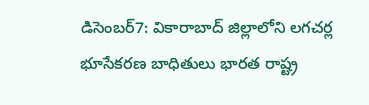డిసెంబర్‌7: వికారాబాద్‌ జిల్లాలోని లగచర్ల భూసేకరణ బాధితులు భారత రాష్ట్ర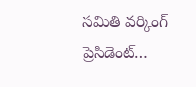సమితి వర్కింగ్‌ ప్రెసిడెంట్‌…